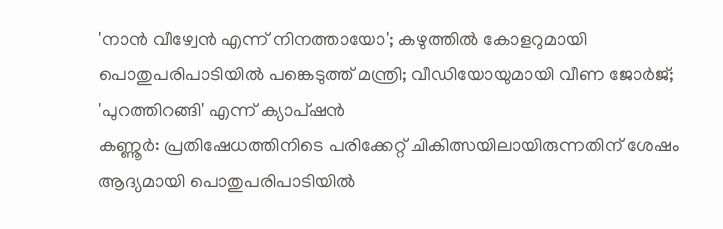'നാൻ വീഴ്വേൻ എന്ന് നിനത്തായോ'; കഴുത്തിൽ കോളറുമായി പൊതുപരിപാടിയിൽ പങ്കെടുത്ത് മന്ത്രി; വീഡിയോയുമായി വീണ ജോർജ്; 'പുറത്തിറങ്ങി' എന്ന് ക്യാപ്ഷൻ
കണ്ണൂർ: പ്രതിഷേധത്തിനിടെ പരിക്കേറ്റ് ചികിത്സയിലായിരുന്നതിന് ശേഷം ആദ്യമായി പൊതുപരിപാടിയിൽ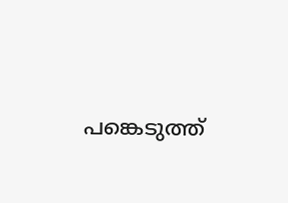പങ്കെടുത്ത്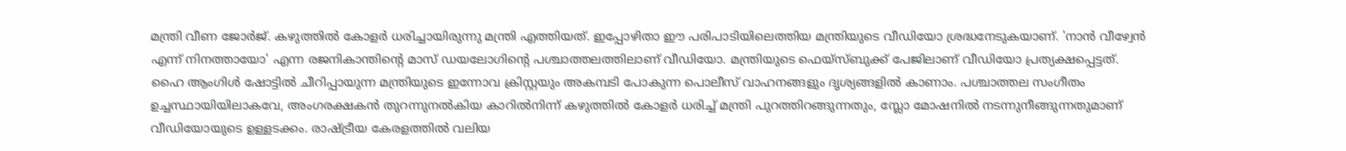മന്ത്രി വീണ ജോർജ്. കഴുത്തിൽ കോളർ ധരിച്ചായിരുന്നു മന്ത്രി എത്തിയത്. ഇപ്പോഴിതാ ഈ പരിപാടിയിലെത്തിയ മന്ത്രിയുടെ വീഡിയോ ശ്രദ്ധനേടുകയാണ്. 'നാൻ വീഴ്വേൻ എന്ന് നിനത്തായോ' എന്ന രജനികാന്തിന്റെ മാസ് ഡയലോഗിന്റെ പശ്ചാത്തലത്തിലാണ് വീഡിയോ. മന്ത്രിയുടെ ഫെയ്സ്ബുക്ക് പേജിലാണ് വീഡിയോ പ്രത്യക്ഷപ്പെട്ടത്.
ഹൈ ആംഗിൾ ഷോട്ടിൽ ചീറിപ്പായുന്ന മന്ത്രിയുടെ ഇന്നോവ ക്രിസ്റ്റയും അകമ്പടി പോകുന്ന പൊലീസ് വാഹനങ്ങളും ദൃശ്യങ്ങളിൽ കാണാം. പശ്ചാത്തല സംഗീതം ഉച്ചസ്ഥായിയിലാകവേ, അംഗരക്ഷകൻ തുറന്നുനൽകിയ കാറിൽനിന്ന് കഴുത്തിൽ കോളർ ധരിച്ച് മന്ത്രി പുറത്തിറങ്ങുന്നതും, സ്ലോ മോഷനിൽ നടന്നുനീങ്ങുന്നതുമാണ് വീഡിയോയുടെ ഉള്ളടക്കം. രാഷ്ട്രീയ കേരളത്തിൽ വലിയ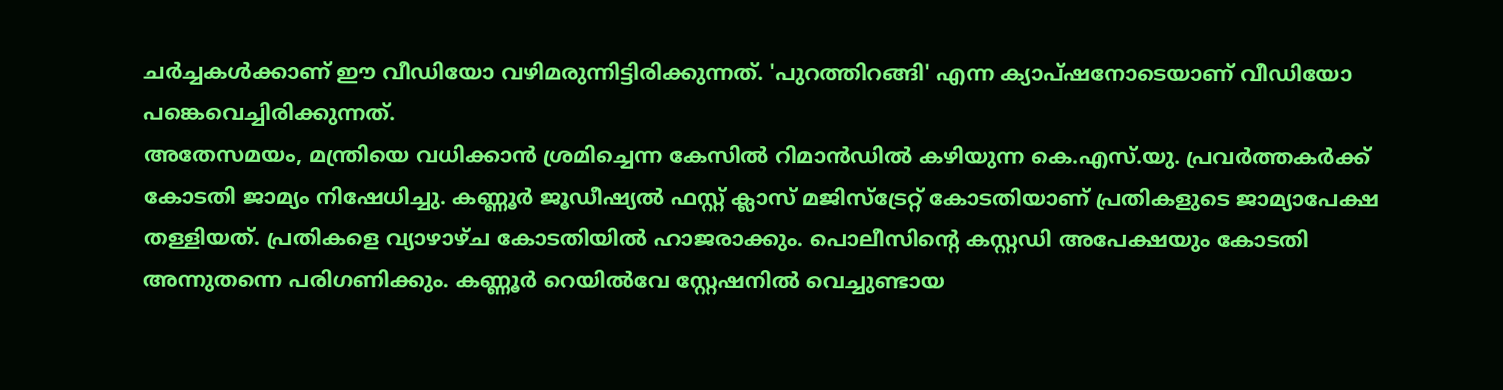ചർച്ചകൾക്കാണ് ഈ വീഡിയോ വഴിമരുന്നിട്ടിരിക്കുന്നത്. 'പുറത്തിറങ്ങി' എന്ന ക്യാപ്ഷനോടെയാണ് വീഡിയോ പങ്കെവെച്ചിരിക്കുന്നത്.
അതേസമയം, മന്ത്രിയെ വധിക്കാൻ ശ്രമിച്ചെന്ന കേസിൽ റിമാൻഡിൽ കഴിയുന്ന കെ.എസ്.യു. പ്രവർത്തകർക്ക് കോടതി ജാമ്യം നിഷേധിച്ചു. കണ്ണൂർ ജൂഡീഷ്യൽ ഫസ്റ്റ് ക്ലാസ് മജിസ്ട്രേറ്റ് കോടതിയാണ് പ്രതികളുടെ ജാമ്യാപേക്ഷ തള്ളിയത്. പ്രതികളെ വ്യാഴാഴ്ച കോടതിയിൽ ഹാജരാക്കും. പൊലീസിന്റെ കസ്റ്റഡി അപേക്ഷയും കോടതി അന്നുതന്നെ പരിഗണിക്കും. കണ്ണൂർ റെയിൽവേ സ്റ്റേഷനിൽ വെച്ചുണ്ടായ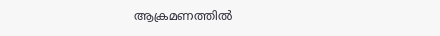ആക്രമണത്തിൽ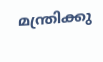മന്ത്രിക്കു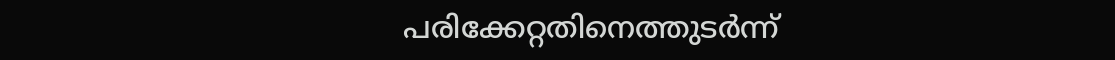പരിക്കേറ്റതിനെത്തുടർന്ന്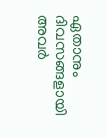ഏതാനും ദിവസങ്ങളായി അവർ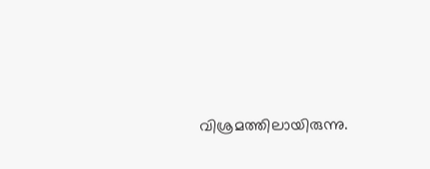വിശ്രമത്തിലായിരുന്നു.